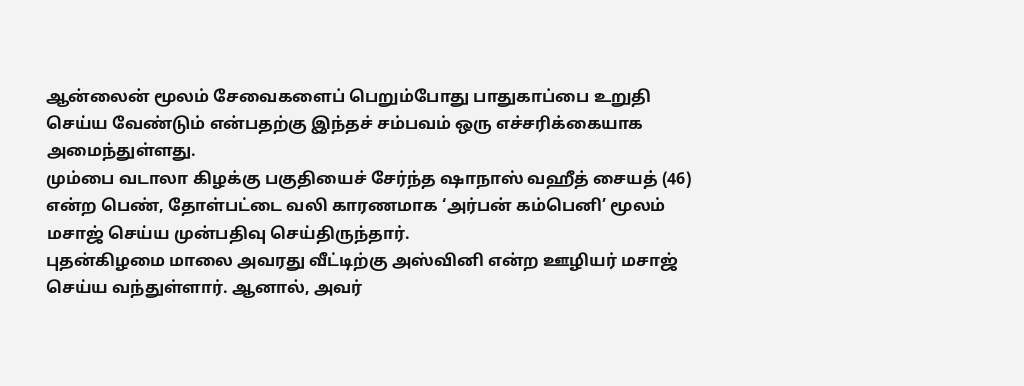ஆன்லைன் மூலம் சேவைகளைப் பெறும்போது பாதுகாப்பை உறுதி செய்ய வேண்டும் என்பதற்கு இந்தச் சம்பவம் ஒரு எச்சரிக்கையாக அமைந்துள்ளது.
மும்பை வடாலா கிழக்கு பகுதியைச் சேர்ந்த ஷாநாஸ் வஹீத் சையத் (46) என்ற பெண், தோள்பட்டை வலி காரணமாக ‘அர்பன் கம்பெனி’ மூலம் மசாஜ் செய்ய முன்பதிவு செய்திருந்தார்.
புதன்கிழமை மாலை அவரது வீட்டிற்கு அஸ்வினி என்ற ஊழியர் மசாஜ் செய்ய வந்துள்ளார். ஆனால், அவர்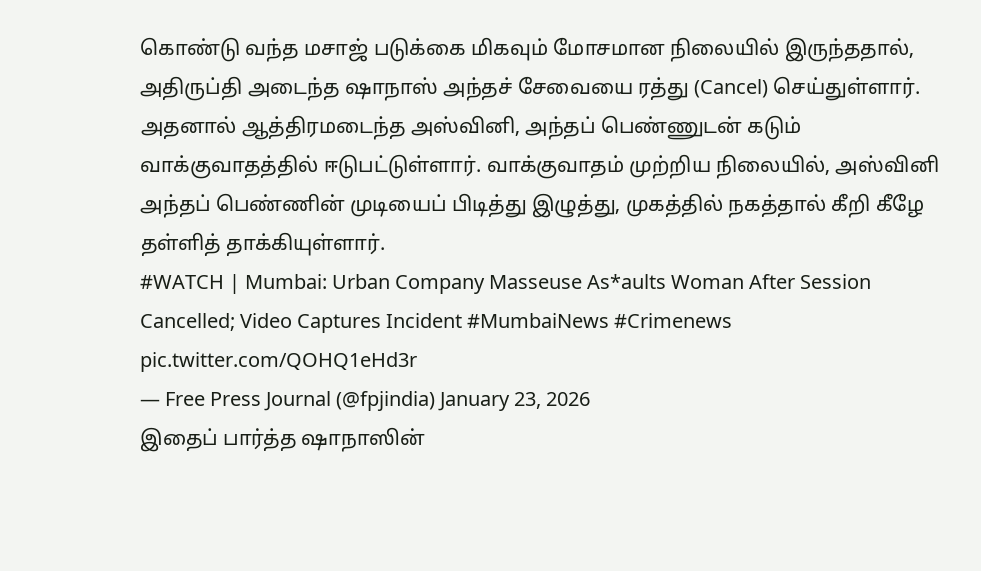கொண்டு வந்த மசாஜ் படுக்கை மிகவும் மோசமான நிலையில் இருந்ததால், அதிருப்தி அடைந்த ஷாநாஸ் அந்தச் சேவையை ரத்து (Cancel) செய்துள்ளார்.
அதனால் ஆத்திரமடைந்த அஸ்வினி, அந்தப் பெண்ணுடன் கடும் வாக்குவாதத்தில் ஈடுபட்டுள்ளார். வாக்குவாதம் முற்றிய நிலையில், அஸ்வினி அந்தப் பெண்ணின் முடியைப் பிடித்து இழுத்து, முகத்தில் நகத்தால் கீறி கீழே தள்ளித் தாக்கியுள்ளார்.
#WATCH | Mumbai: Urban Company Masseuse As*aults Woman After Session Cancelled; Video Captures Incident #MumbaiNews #Crimenews pic.twitter.com/QOHQ1eHd3r
— Free Press Journal (@fpjindia) January 23, 2026
இதைப் பார்த்த ஷாநாஸின்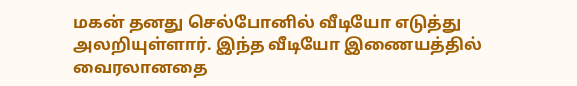மகன் தனது செல்போனில் வீடியோ எடுத்து அலறியுள்ளார். இந்த வீடியோ இணையத்தில் வைரலானதை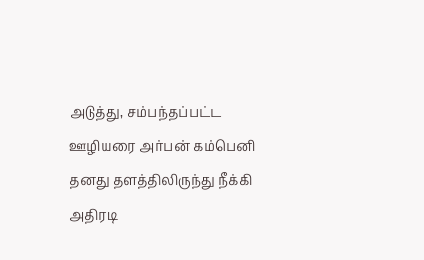அடுத்து, சம்பந்தப்பட்ட ஊழியரை அர்பன் கம்பெனி தனது தளத்திலிருந்து நீக்கி அதிரடி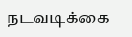நடவடிக்கை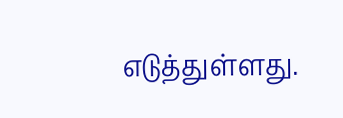எடுத்துள்ளது.